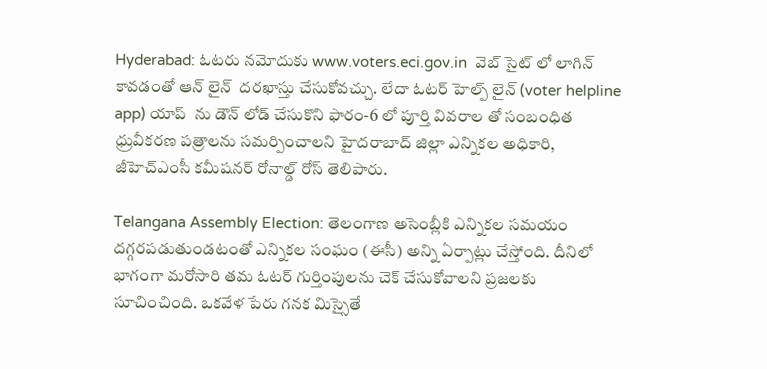Hyderabad: ఓటరు నమోదుకు www.voters.eci.gov.in  వెబ్ సైట్ లో లాగిన్ కావడంతో ఆన్ లైన్  దరఖాస్తు చేసుకోవచ్చు. లేదా ఓటర్ హెల్ప్ లైన్ (voter helpline app) యాప్  ను డౌన్ లోడ్ చేసుకొని ఫారం-6 లో పూర్తి వివరాల తో సంబంధిత ధ్రువీకరణ పత్రాలను సమర్పించాలని హైదరాబాద్ జిల్లా ఎన్నికల అధికారి, జీహెచ్ఎంసీ కమీషనర్ రోనాల్డ్ రోస్ తెలిపారు.

Telangana Assembly Election: తెలంగాణ అసెంబ్లీకి ఎన్నిక‌ల సమ‌యం ద‌గ్గ‌ర‌ప‌డుతుండ‌టంతో ఎన్నిక‌ల సంఘం (ఈసీ) అన్ని ఏర్పాట్లు చేస్తోంది. దీనిలో భాగంగా మ‌రోసారి త‌మ ఓట‌ర్ గుర్తింపుల‌ను చెక్ చేసుకోవాల‌ని ప్ర‌జ‌ల‌కు సూచించింది. ఒకవేళ పేరు గ‌న‌క మిస్సైతే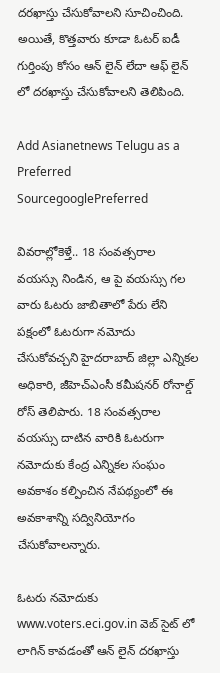ద‌ర‌ఖాస్తు చేసుకోవాల‌ని సూచించింది. అయితే, కొత్త‌వారు కూడా ఓట‌ర్ ఐడీ గుర్తింపు కోసం ఆన్ లైన్ లేదా ఆఫ్ లైన్ లో ద‌ర‌ఖాస్తు చేసుకోవాల‌ని తెలిపింది.

Add Asianetnews Telugu as a Preferred SourcegooglePreferred

వివ‌రాల్లోకెళ్తే.. 18 సంవత్సరాల వయస్సు నిండిన, ఆ పై వయస్సు గల వారు ఓటరు జాబితాలో పేరు లేని పక్షంలో ఓటరుగా నమోదు చేసుకోవచ్చని హైదరాబాద్ జిల్లా ఎన్నికల అధికారి, జీహెచ్ఎంసీ కమీషనర్ రోనాల్డ్ రోస్ తెలిపారు. 18 సంవత్సరాల వయస్సు దాటిన వారికి ఓటరుగా నమోదుకు కేంద్ర ఎన్నికల సంఘం అవకాశం కల్పించిన నేపథ్యంలో ఈ అవకాశాన్ని సద్వినియోగం చేసుకోవాలన్నారు.

ఓటరు నమోదుకు www.voters.eci.gov.in వెబ్ సైట్ లో లాగిన్ కావడంతో ఆన్ లైన్ దరఖాస్తు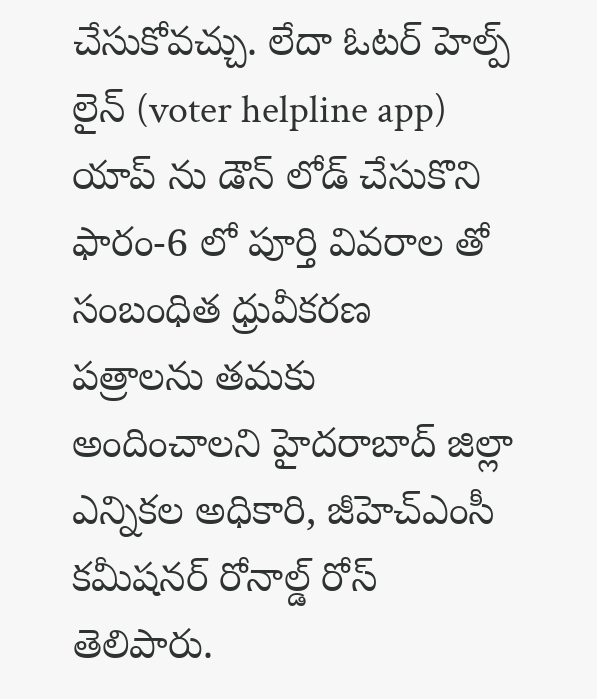చేసుకోవచ్చు. లేదా ఓటర్ హెల్ప్ లైన్ (voter helpline app) యాప్ ను డౌన్ లోడ్ చేసుకొని ఫారం-6 లో పూర్తి వివరాల తో సంబంధిత ధ్రువీకరణ పత్రాలను తమకు అందించాలని హైదరాబాద్ జిల్లా ఎన్నికల అధికారి, జీహెచ్ఎంసీ కమీషనర్ రోనాల్డ్ రోస్ తెలిపారు.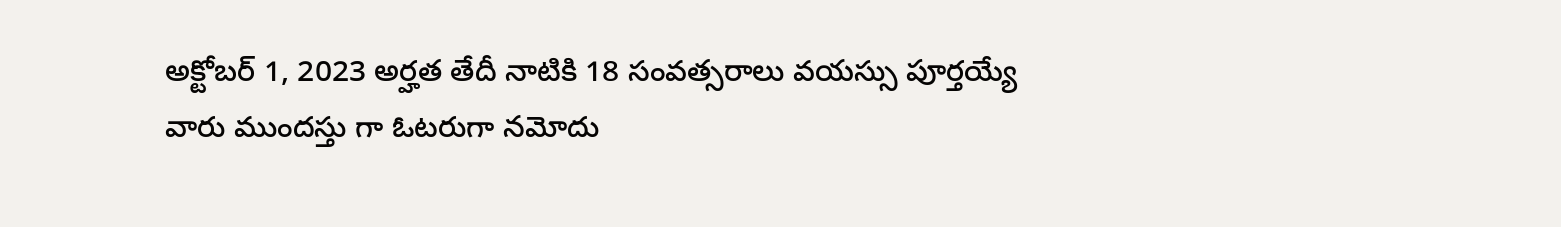అక్టోబర్ 1, 2023 అర్హత తేదీ నాటికి 18 సంవత్సరాలు వయస్సు పూర్తయ్యే వారు ముందస్తు గా ఓటరుగా నమోదు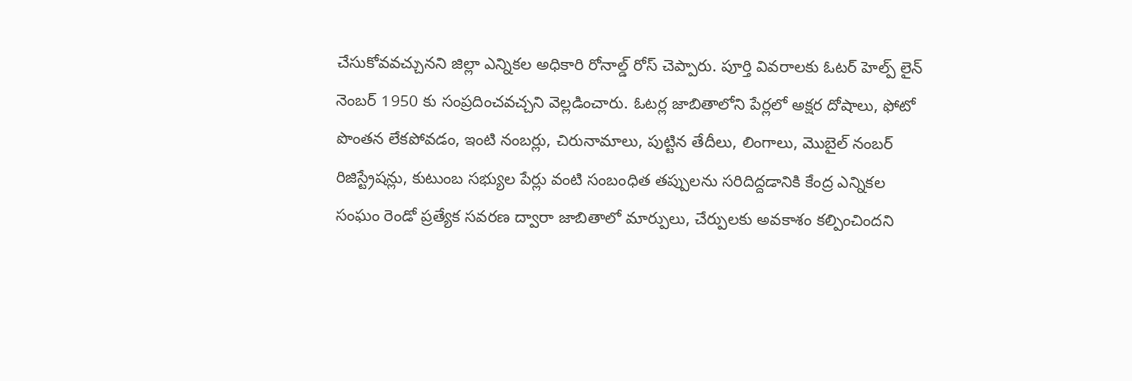చేసుకోవవచ్చునని జిల్లా ఎన్నికల అధికారి రోనాల్డ్ రోస్ చెప్పారు. పూర్తి వివరాలకు ఓటర్ హెల్ప్ లైన్ నెంబర్ 1950 కు సంప్రదించవచ్చని వెల్ల‌డించారు. ఓటర్ల జాబితాలోని పేర్లలో అక్షర దోషాలు, ఫోటో పొంతన లేకపోవడం, ఇంటి నంబర్లు, చిరునామాలు, పుట్టిన తేదీలు, లింగాలు, మొబైల్ నంబర్ రిజిస్ట్రేషన్లు, కుటుంబ సభ్యుల పేర్లు వంటి సంబంధిత తప్పులను సరిదిద్దడానికి కేంద్ర ఎన్నికల సంఘం రెండో ప్రత్యేక సవరణ ద్వారా జాబితాలో మార్పులు, చేర్పులకు అవకాశం కల్పించిందని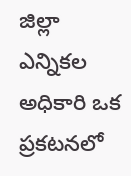జిల్లా ఎన్నికల అధికారి ఒక ప్రకటనలో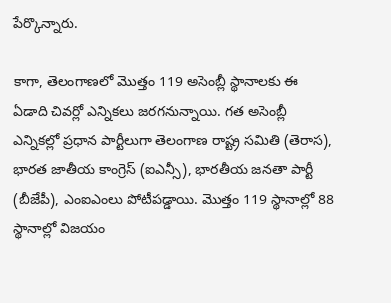పేర్కొన్నారు.

కాగా, తెలంగాణలో మొత్తం 119 అసెంబ్లీ స్థానాలకు ఈ ఏడాది చివర్లో ఎన్నికలు జరగనున్నాయి. గత అసెంబ్లీ ఎన్నికల్లో ప్రధాన పార్టీలుగా తెలంగాణ రాష్ట్ర సమితి (తెరాస), భారత జాతీయ కాంగ్రెస్ (ఐఎన్సీ), భారతీయ జనతా పార్టీ (బీజేపీ), ఎంఐఎంలు పోటీప‌డ్డాయి. మొత్తం 119 స్థానాల్లో 88 స్థానాల్లో విజ‌యం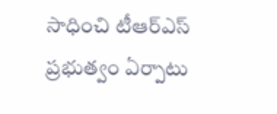సాధించి టీఆర్ఎస్ ప్ర‌భుత్వం ఏర్పాటు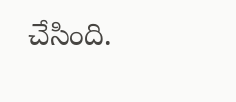చేసింది.